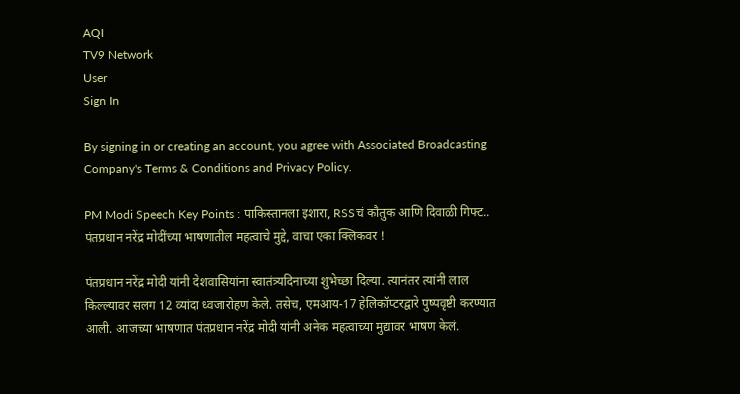AQI
TV9 Network
User
Sign In

By signing in or creating an account, you agree with Associated Broadcasting Company's Terms & Conditions and Privacy Policy.

PM Modi Speech Key Points : पाकिस्तानला इशारा, RSSचं कौतुक आणि दिवाळी गिफ्ट.. पंतप्रधान नरेंद्र मोदींच्या भाषणातील महत्वाचे मुद्दे, वाचा एका क्लिकवर !

पंतप्रधान नरेंद्र मोदी यांनी देशवासियांना स्वातंत्र्यदिनाच्या शुभेच्छा दिल्या. त्यानंतर त्यांनी लाल किल्ल्यावर सलग 12 व्यांदा ध्वजारोहण केले. तसेच, एमआय-17 हेलिकॉप्टरद्वारे पुष्पवृष्टी करण्यात आली. आजच्या भाषणात पंतप्रधान नरेंद्र मोदी यांनी अनेक महत्वाच्या मुद्यावर भाषण केलं.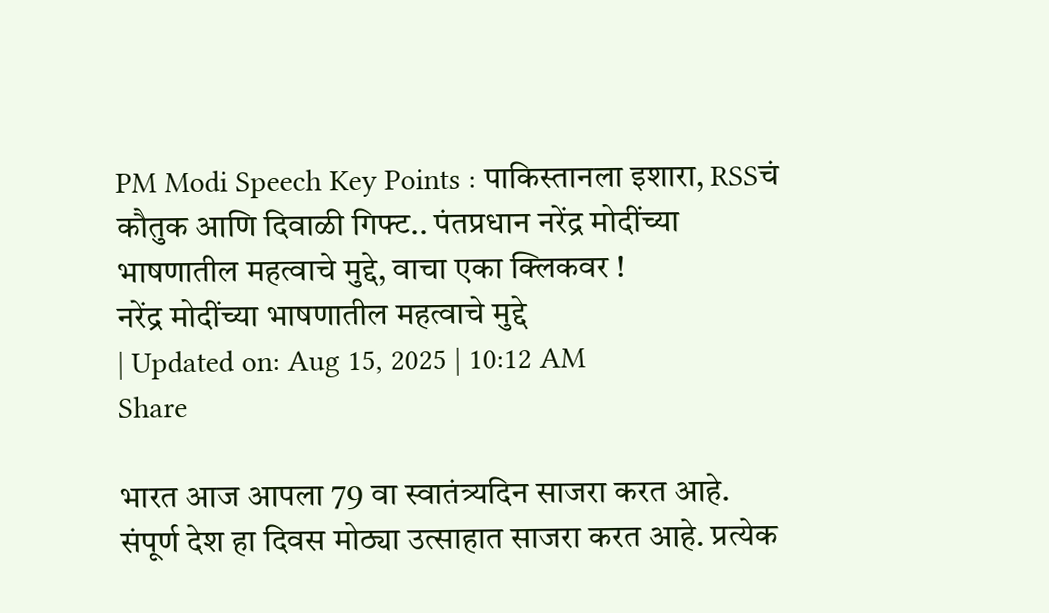PM Modi Speech Key Points : पाकिस्तानला इशारा, RSSचं कौतुक आणि दिवाळी गिफ्ट.. पंतप्रधान नरेंद्र मोदींच्या भाषणातील महत्वाचे मुद्दे, वाचा एका क्लिकवर !
नरेंद्र मोदींच्या भाषणातील महत्वाचे मुद्दे
| Updated on: Aug 15, 2025 | 10:12 AM
Share

भारत आज आपला 79 वा स्वातंत्र्यदिन साजरा करत आहे. संपूर्ण देश हा दिवस मोठ्या उत्साहात साजरा करत आहे. प्रत्येक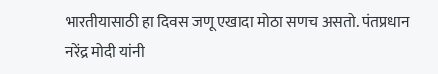भारतीयासाठी हा दिवस जणू एखादा मोठा सणच असतो. पंतप्रधान नरेंद्र मोदी यांनी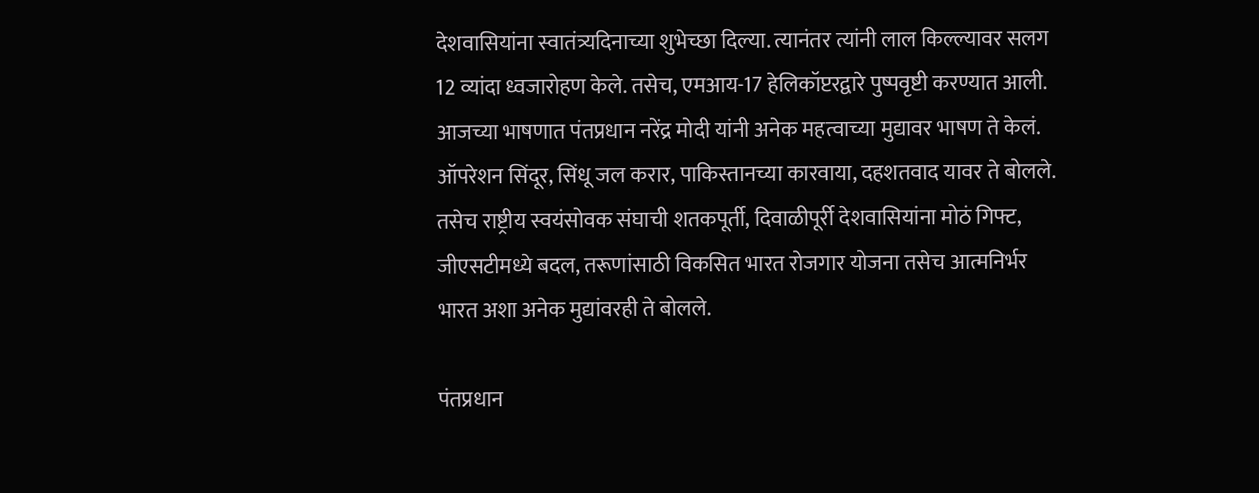देशवासियांना स्वातंत्र्यदिनाच्या शुभेच्छा दिल्या. त्यानंतर त्यांनी लाल किल्ल्यावर सलग 12 व्यांदा ध्वजारोहण केले. तसेच, एमआय-17 हेलिकॉप्टरद्वारे पुष्पवृष्टी करण्यात आली. आजच्या भाषणात पंतप्रधान नरेंद्र मोदी यांनी अनेक महत्वाच्या मुद्यावर भाषण ते केलं. ऑपरेशन सिंदूर, सिंधू जल करार, पाकिस्तानच्या कारवाया, दहशतवाद यावर ते बोलले. तसेच राष्ट्रीय स्वयंसोवक संघाची शतकपूर्ती, दिवाळीपूर्री देशवासियांना मोठं गिफ्ट, जीएसटीमध्ये बदल, तरूणांसाठी विकसित भारत रोजगार योजना तसेच आत्मनिर्भर भारत अशा अनेक मुद्यांवरही ते बोलले.

पंतप्रधान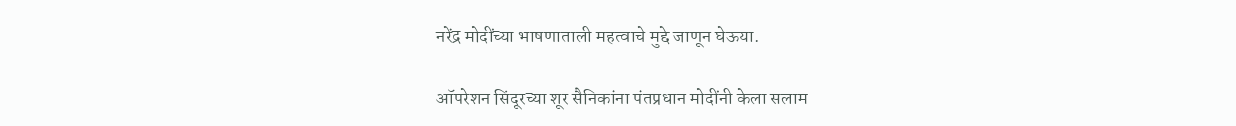नरेंद्र मोदींच्या भाषणाताली महत्वाचे मुद्दे जाणून घेऊया.

ऑपरेशन सिंदूरच्या शूर सैनिकांना पंतप्रधान मोदींनी केला सलाम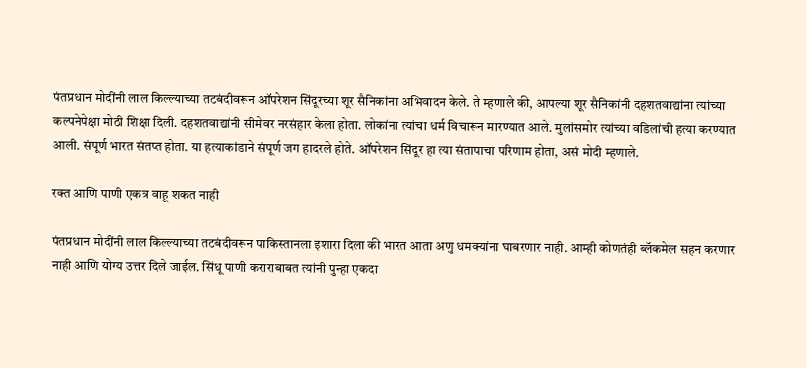पंतप्रधान मोदींनी लाल किल्ल्याच्या तटबंदीवरून ऑपरेशन सिंदूरच्या शूर सैनिकांना अभिवादन केले. ते म्हणाले की, आपल्या शूर सैनिकांनी दहशतवाद्यांना त्यांच्या कल्पनेपेक्षा मोठी शिक्षा दिली. दहशतवाद्यांनी सीमेवर नरसंहार केला होता. लोकांना त्यांचा धर्म विचारून मारण्यात आले. मुलांसमोर त्यांच्या वडिलांची हत्या करण्यात आली. संपूर्ण भारत संतप्त होता. या हत्याकांडाने संपूर्ण जग हादरले होते. ऑपरेशन सिंदूर हा त्या संतापाचा परिणाम होता, असं मोदी म्हणाले.

रक्त आणि पाणी एकत्र वाहू शकत नाही

पंतप्रधान मोदींनी लाल किल्ल्याच्या तटबंदीवरून पाकिस्तानला इशारा दिला की भारत आता अणु धमक्यांना घाबरणार नाही. आम्ही कोणतंही ब्लॅकमेल सहन करणार नाही आणि योग्य उत्तर दिले जाईल. सिंधू पाणी कराराबाबत त्यांनी पुन्हा एकदा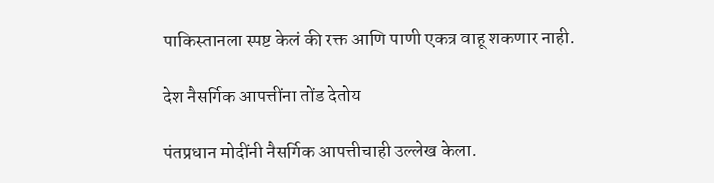पाकिस्तानला स्पष्ट केलं की रक्त आणि पाणी एकत्र वाहू शकणार नाही.

देश नैसर्गिक आपत्तींना तोंड देतोय

पंतप्रधान मोदींनी नैसर्गिक आपत्तीचाही उल्लेख केला.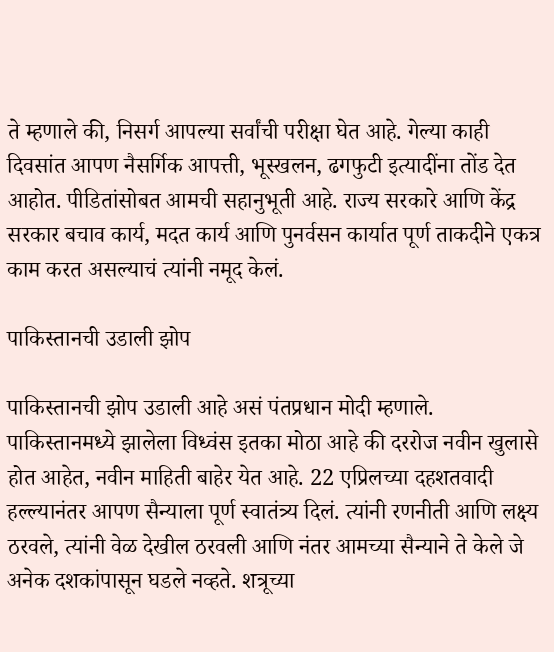ते म्हणाले की, निसर्ग आपल्या सर्वांची परीक्षा घेत आहे. गेल्या काही दिवसांत आपण नैसर्गिक आपत्ती, भूस्खलन, ढगफुटी इत्यादींना तोंड देत आहोत. पीडितांसोबत आमची सहानुभूती आहे. राज्य सरकारे आणि केंद्र सरकार बचाव कार्य, मदत कार्य आणि पुनर्वसन कार्यात पूर्ण ताकदीने एकत्र काम करत असल्याचं त्यांनी नमूद केलं.

पाकिस्तानची उडाली झोप

पाकिस्तानची झोप उडाली आहे असं पंतप्रधान मोदी म्हणाले. पाकिस्तानमध्ये झालेला विध्वंस इतका मोठा आहे की दररोज नवीन खुलासे होत आहेत, नवीन माहिती बाहेर येत आहे. 22 एप्रिलच्या दहशतवादी हल्ल्यानंतर आपण सैन्याला पूर्ण स्वातंत्र्य दिलं. त्यांनी रणनीती आणि लक्ष्य ठरवले, त्यांनी वेळ देखील ठरवली आणि नंतर आमच्या सैन्याने ते केले जे अनेक दशकांपासून घडले नव्हते. शत्रूच्या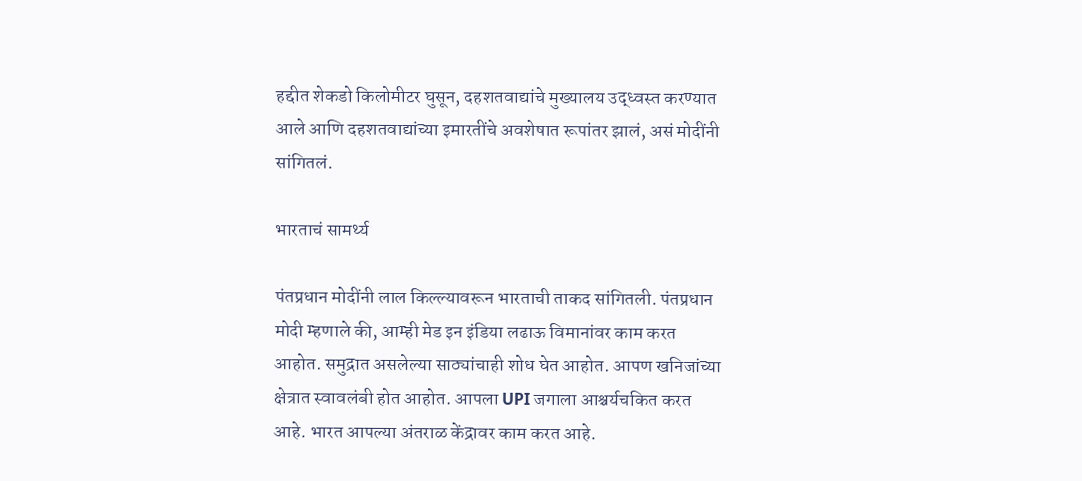हद्दीत शेकडो किलोमीटर घुसून, दहशतवाद्यांचे मुख्यालय उद्ध्वस्त करण्यात आले आणि दहशतवाद्यांच्या इमारतींचे अवशेषात रूपांतर झालं, असं मोदींनी सांगितलं.

भारताचं सामर्थ्य

पंतप्रधान मोदींनी लाल किल्ल्यावरून भारताची ताकद सांगितली. पंतप्रधान मोदी म्हणाले की, आम्ही मेड इन इंडिया लढाऊ विमानांवर काम करत आहोत. समुद्रात असलेल्या साठ्यांचाही शोध घेत आहोत. आपण खनिजांच्या क्षेत्रात स्वावलंबी होत आहोत. आपला UPI जगाला आश्चर्यचकित करत आहे. भारत आपल्या अंतराळ केंद्रावर काम करत आहे.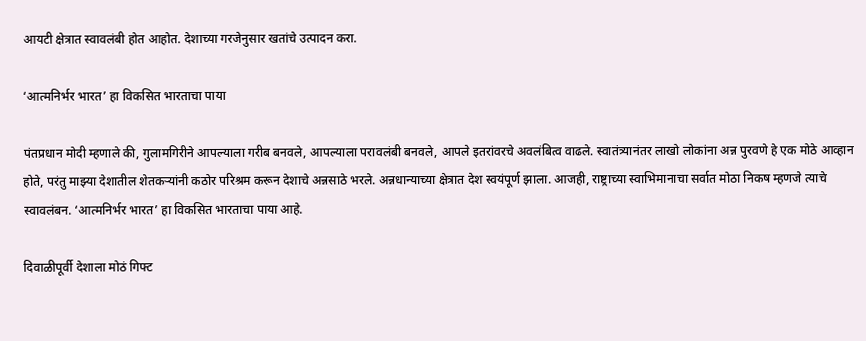आयटी क्षेत्रात स्वावलंबी होत आहोत. देशाच्या गरजेनुसार खतांचे उत्पादन करा.

‘आत्मनिर्भर भारत’ हा विकसित भारताचा पाया

पंतप्रधान मोदी म्हणाले की, गुलामगिरीने आपल्याला गरीब बनवले, आपल्याला परावलंबी बनवले, आपले इतरांवरचे अवलंबित्व वाढले. स्वातंत्र्यानंतर लाखो लोकांना अन्न पुरवणे हे एक मोठे आव्हान होते, परंतु माझ्या देशातील शेतकऱ्यांनी कठोर परिश्रम करून देशाचे अन्नसाठे भरले. अन्नधान्याच्या क्षेत्रात देश स्वयंपूर्ण झाला. आजही, राष्ट्राच्या स्वाभिमानाचा सर्वात मोठा निकष म्हणजे त्याचे स्वावलंबन. ‘आत्मनिर्भर भारत’ हा विकसित भारताचा पाया आहे.

दिवाळीपूर्वी देशाला मोठं गिफ्ट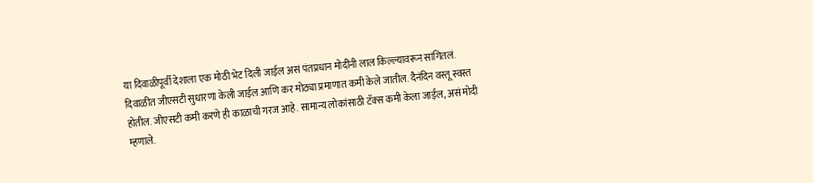या दिवाळीपूर्वी देशाला एक मोठी भेट दिली जाईल असं पंतप्रधान मोदींनी लाल किल्ल्यावरून सांगितलं. दिवाळीत जीएसटी सुधारणा केली जाईल आणि कर मोठ्या प्रमाणात कमी केले जातील. दैनंदिन वस्तू स्वस्त होतील. जीएसटी कमी करणे ही काळाची गरज आहे. सामान्य लोकांसाठी टॅक्स कमी केला जाईल, असं मोदी म्हणाले.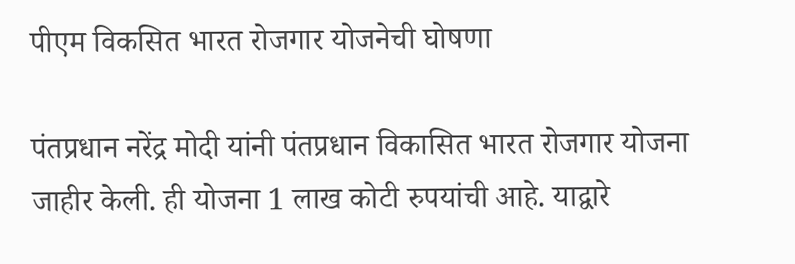पीएम विकसित भारत रोजगार योजनेची घोषणा

पंतप्रधान नरेंद्र मोदी यांनी पंतप्रधान विकासित भारत रोजगार योजना जाहीर केली. ही योजना 1 लाख कोटी रुपयांची आहे. याद्वारे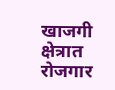खाजगी क्षेत्रात रोजगार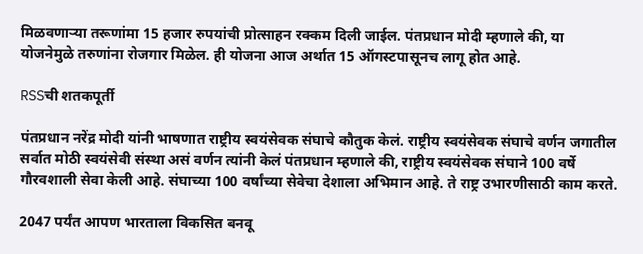मिळवणाऱ्या तरूणांमा 15 हजार रुपयांची प्रोत्साहन रक्कम दिली जाईल. पंतप्रधान मोदी म्हणाले की, या योजनेमुळे तरुणांना रोजगार मिळेल. ही योजना आज अर्थात 15 ऑगस्टपासूनच लागू होत आहे.

RSSची शतकपूर्ती

पंतप्रधान नरेंद्र मोदी यांनी भाषणात राष्ट्रीय स्वयंसेवक संघाचे कौतुक केलं. राष्ट्रीय स्वयंसेवक संघाचे वर्णन जगातील सर्वात मोठी स्वयंसेवी संस्था असं वर्णन त्यांनी केलं पंतप्रधान म्हणाले की, राष्ट्रीय स्वयंसेवक संघाने 100 वर्षे गौरवशाली सेवा केली आहे. संघाच्या 100 वर्षांच्या सेवेचा देशाला अभिमान आहे. ते राष्ट्र उभारणीसाठी काम करते.

2047 पर्यंत आपण भारताला विकसित बनवू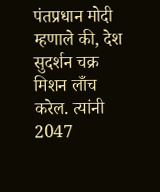पंतप्रधान मोदी म्हणाले की, देश सुदर्शन चक्र मिशन लाँच करेल. त्यांनी 2047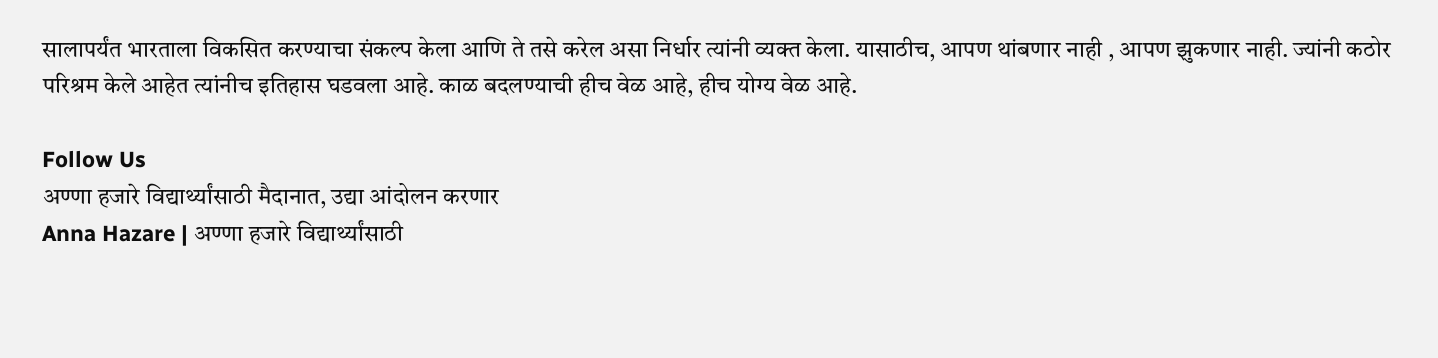सालापर्यंत भारताला विकसित करण्याचा संकल्प केला आणि ते तसे करेल असा निर्धार त्यांनी व्यक्त केला. यासाठीच, आपण थांबणार नाही , आपण झुकणार नाही. ज्यांनी कठोर परिश्रम केले आहेत त्यांनीच इतिहास घडवला आहे. काळ बदलण्याची हीच वेळ आहे, हीच योग्य वेळ आहे.

Follow Us
अण्णा हजारे विद्यार्थ्यांसाठी मैदानात, उद्या आंदोलन करणार
Anna Hazare | अण्णा हजारे विद्यार्थ्यांसाठी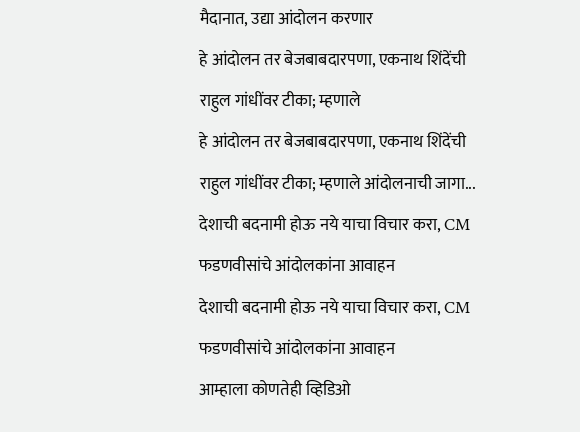मैदानात, उद्या आंदोलन करणार
हे आंदोलन तर बेजबाबदारपणा, एकनाथ शिंदेंची राहुल गांधींवर टीका; म्हणाले
हे आंदोलन तर बेजबाबदारपणा, एकनाथ शिंदेंची राहुल गांधींवर टीका; म्हणाले आंदोलनाची जागा...
देशाची बदनामी होऊ नये याचा विचार करा, CM फडणवीसांचे आंदोलकांना आवाहन
देशाची बदनामी होऊ नये याचा विचार करा, CM फडणवीसांचे आंदोलकांना आवाहन
आम्हाला कोणतेही व्हिडिओ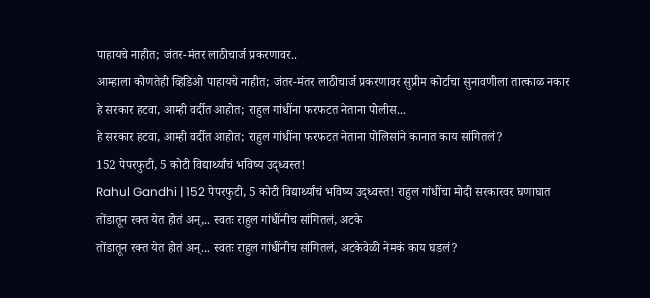पाहायचे नाहीत; जंतर-मंतर लाठीचार्ज प्रकरणावर..
आम्हाला कोणतेही व्हिडिओ पाहायचे नाहीत; जंतर-मंतर लाठीचार्ज प्रकरणावर सुप्रीम कोर्टाचा सुनावणीला तात्काळ नकार
हे सरकार हटवा, आम्ही वर्दीत आहोत; राहुल गांधींना फरफटत नेताना पोलीस...
हे सरकार हटवा, आम्ही वर्दीत आहोत; राहुल गांधींना फरफटत नेताना पोलिसांने कानात काय सांगितलं?
152 पेपरफुटी, 5 कोटी विद्यार्थ्यांचं भविष्य उद्ध्वस्त!
Rahul Gandhi | 152 पेपरफुटी, 5 कोटी विद्यार्थ्यांचं भविष्य उद्ध्वस्त! राहुल गांधींचा मोदी सरकारवर घणाघात
तोंडातून रक्त येत होतं अन्,.. स्वतः राहुल गांधींनीच सांगितलं, अटके
तोंडातून रक्त येत होतं अन्... स्वतः राहुल गांधींनीच सांगितलं, अटकेवेळी नेमकं काय घडलं?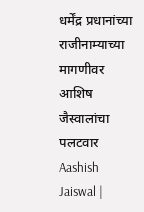धर्मेंद्र प्रधानांच्या राजीनाम्याच्या मागणीवर आशिष जैस्वालांचा पलटवार
Aashish Jaiswal |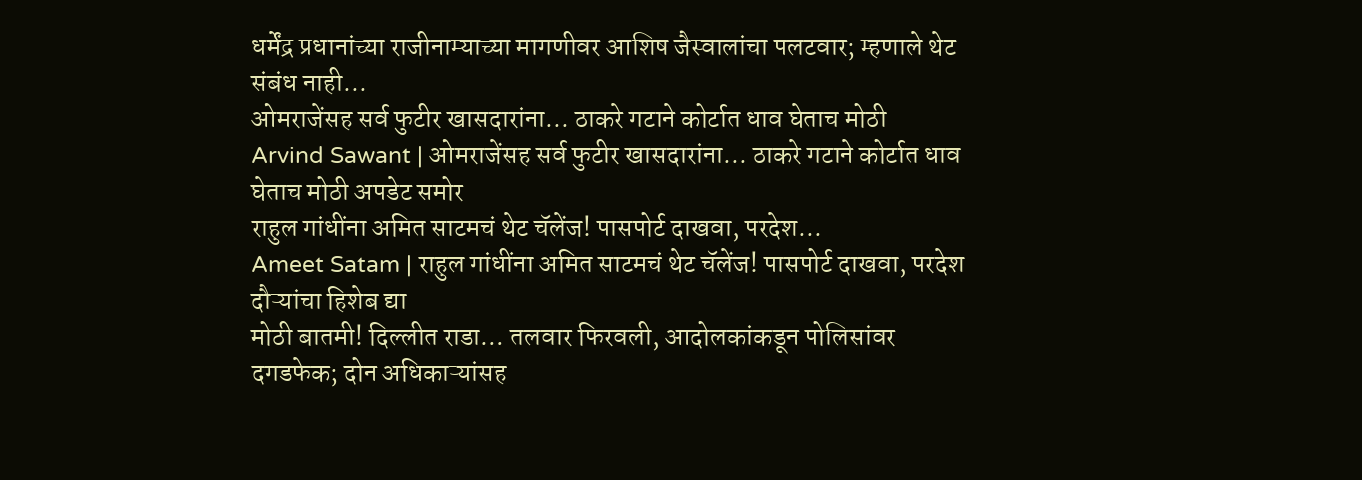धर्मेंद्र प्रधानांच्या राजीनाम्याच्या मागणीवर आशिष जैस्वालांचा पलटवार; म्हणाले थेट संबंध नाही...
ओमराजेंसह सर्व फुटीर खासदारांना... ठाकरे गटाने कोर्टात धाव घेताच मोठी
Arvind Sawant | ओमराजेंसह सर्व फुटीर खासदारांना... ठाकरे गटाने कोर्टात धाव घेताच मोठी अपडेट समोर
राहुल गांधींना अमित साटमचं थेट चॅलेंज! पासपोर्ट दाखवा, परदेश...
Ameet Satam | राहुल गांधींना अमित साटमचं थेट चॅलेंज! पासपोर्ट दाखवा, परदेश दौऱ्यांचा हिशेब द्या
मोठी बातमी! दिल्लीत राडा… तलवार फिरवली, आदोलकांकडून पोलिसांवर दगडफेक; दोन अधिकाऱ्यांसह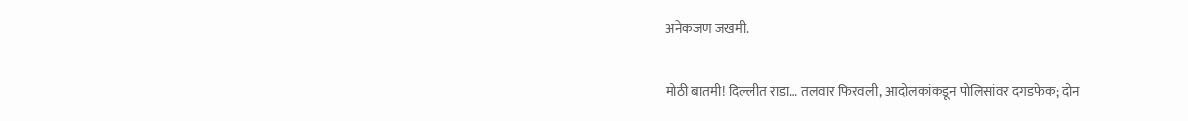अनेकजण जखमी.

मोठी बातमी! दिल्लीत राडा… तलवार फिरवली, आदोलकांकडून पोलिसांवर दगडफेक; दोन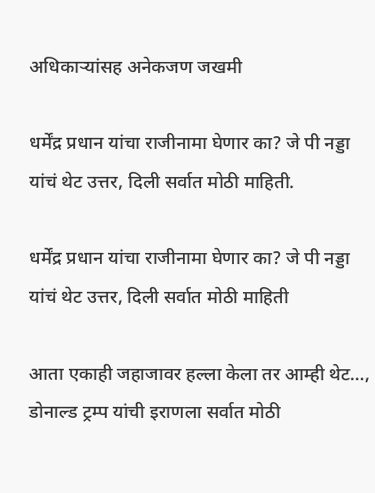अधिकाऱ्यांसह अनेकजण जखमी

धर्मेंद्र प्रधान यांचा राजीनामा घेणार का? जे पी नड्डा यांचं थेट उत्तर, दिली सर्वात मोठी माहिती.

धर्मेंद्र प्रधान यांचा राजीनामा घेणार का? जे पी नड्डा यांचं थेट उत्तर, दिली सर्वात मोठी माहिती

आता एकाही जहाजावर हल्ला केला तर आम्ही थेट…, डोनाल्ड ट्रम्प यांची इराणला सर्वात मोठी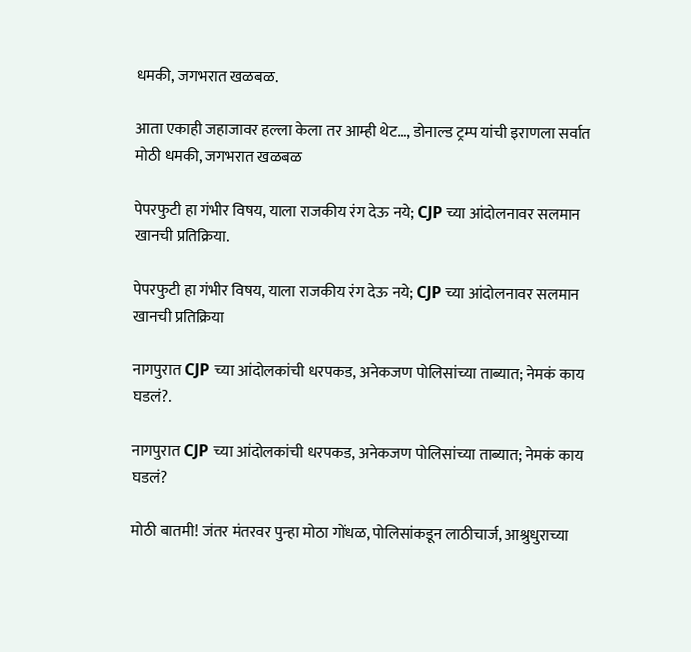धमकी, जगभरात खळबळ.

आता एकाही जहाजावर हल्ला केला तर आम्ही थेट…, डोनाल्ड ट्रम्प यांची इराणला सर्वात मोठी धमकी, जगभरात खळबळ

पेपरफुटी हा गंभीर विषय, याला राजकीय रंग देऊ नये; CJP च्या आंदोलनावर सलमान खानची प्रतिक्रिया.

पेपरफुटी हा गंभीर विषय, याला राजकीय रंग देऊ नये; CJP च्या आंदोलनावर सलमान खानची प्रतिक्रिया

नागपुरात CJP च्या आंदोलकांची धरपकड, अनेकजण पोलिसांच्या ताब्यात; नेमकं काय घडलं?.

नागपुरात CJP च्या आंदोलकांची धरपकड, अनेकजण पोलिसांच्या ताब्यात; नेमकं काय घडलं?

मोठी बातमी! जंतर मंतरवर पुन्हा मोठा गोंधळ, पोलिसांकडून लाठीचार्ज, आश्रुधुराच्या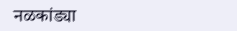नळकांड्या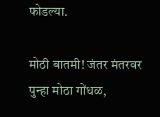फोडल्या.

मोठी बातमी! जंतर मंतरवर पुन्हा मोठा गोंधळ,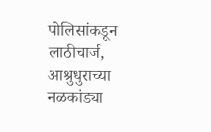पोलिसांकडून लाठीचार्ज, आश्रुधुराच्या नळकांड्या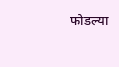फोडल्या